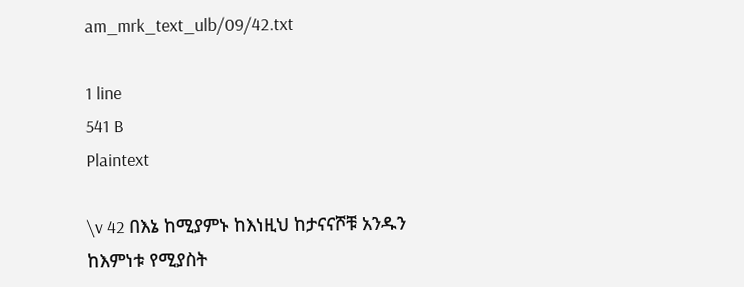am_mrk_text_ulb/09/42.txt

1 line
541 B
Plaintext

\v 42 በእኔ ከሚያምኑ ከእነዚህ ከታናናሾቹ አንዱን ከእምነቱ የሚያስት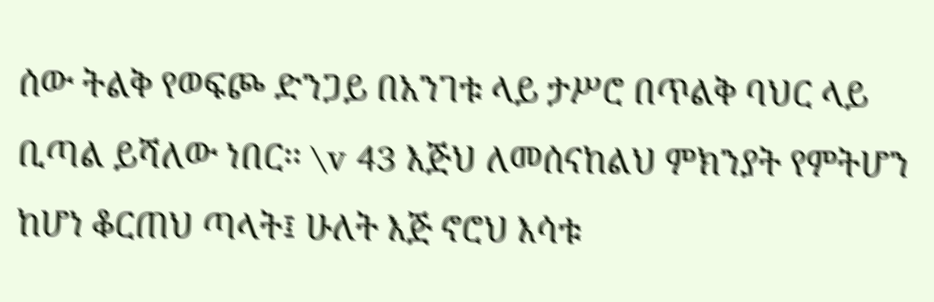ሰው ትልቅ የወፍጮ ድንጋይ በአንገቱ ላይ ታሥሮ በጥልቅ ባህር ላይ ቢጣል ይሻለው ነበር፡፡ \v 43 እጅህ ለመሰናከልህ ምክንያት የምትሆን ከሆነ ቆርጠህ ጣላት፤ ሁለት እጅ ኖሮህ እሳቱ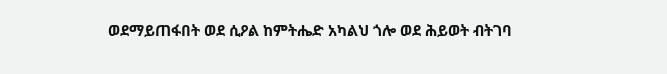ወደማይጠፋበት ወደ ሲዖል ከምትሔድ አካልህ ጎሎ ወደ ሕይወት ብትገባ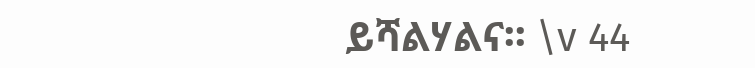ይሻልሃልና፡፡ \v 44